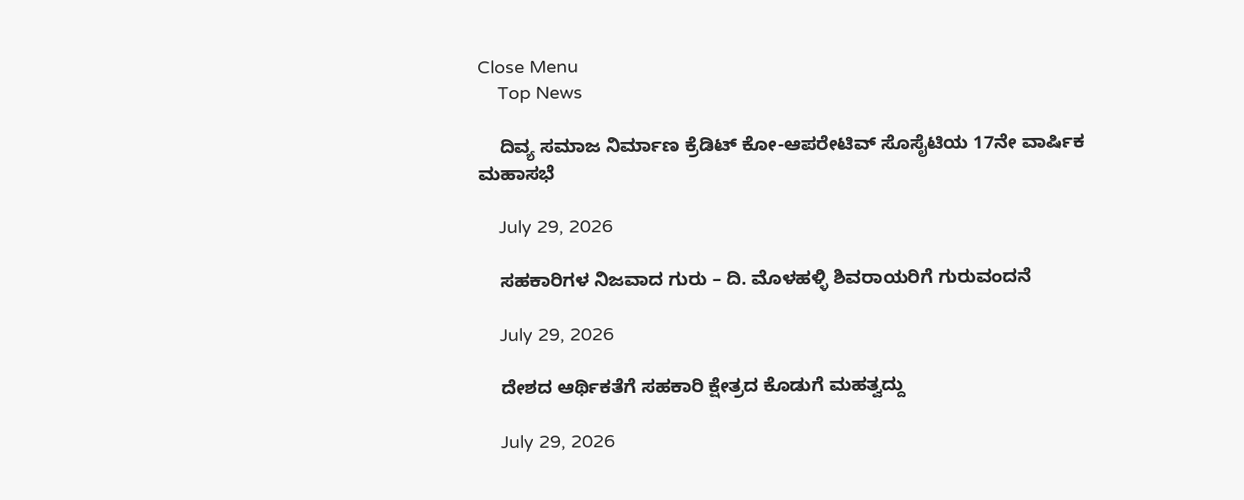Close Menu
    Top News

    ದಿವ್ಯ ಸಮಾಜ ನಿರ್ಮಾಣ ಕ್ರೆಡಿಟ್ ಕೋ-ಆಪರೇಟಿವ್ ಸೊಸೈಟಿಯ 17ನೇ ವಾರ್ಷಿಕ ಮಹಾಸಭೆ

    July 29, 2026

    ಸಹಕಾರಿಗಳ ನಿಜವಾದ ಗುರು – ದಿ. ಮೊಳಹಳ್ಳಿ ಶಿವರಾಯರಿಗೆ ಗುರುವಂದನೆ

    July 29, 2026

    ದೇಶದ ಆರ್ಥಿಕತೆಗೆ ಸಹಕಾರಿ ಕ್ಷೇತ್ರದ ಕೊಡುಗೆ ಮಹತ್ವದ್ದು

    July 29, 2026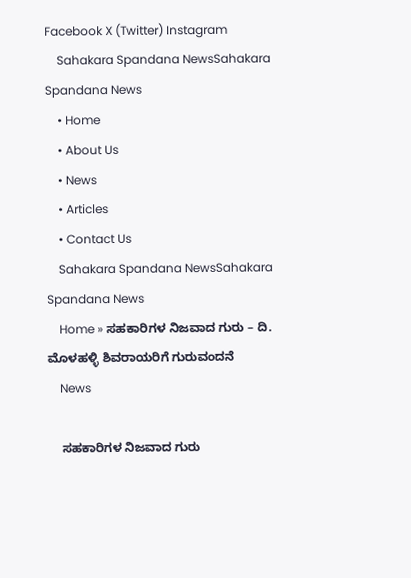Facebook X (Twitter) Instagram
    Sahakara Spandana NewsSahakara Spandana News
    • Home
    • About Us
    • News
    • Articles
    • Contact Us
    Sahakara Spandana NewsSahakara Spandana News
    Home » ಸಹಕಾರಿಗಳ ನಿಜವಾದ ಗುರು – ದಿ. ಮೊಳಹಳ್ಳಿ ಶಿವರಾಯರಿಗೆ ಗುರುವಂದನೆ
    News

    ಸಹಕಾರಿಗಳ ನಿಜವಾದ ಗುರು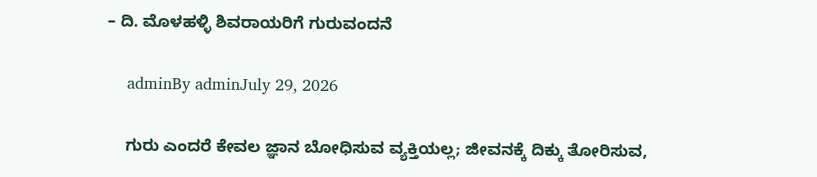– ದಿ. ಮೊಳಹಳ್ಳಿ ಶಿವರಾಯರಿಗೆ ಗುರುವಂದನೆ

    adminBy adminJuly 29, 2026

    ಗುರು ಎಂದರೆ ಕೇವಲ ಜ್ಞಾನ ಬೋಧಿಸುವ ವ್ಯಕ್ತಿಯಲ್ಲ; ಜೀವನಕ್ಕೆ ದಿಕ್ಕು ತೋರಿಸುವ,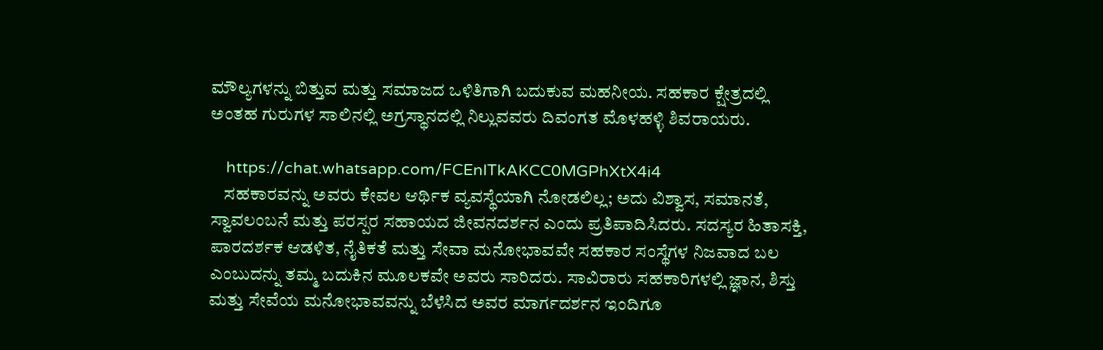ಮೌಲ್ಯಗಳನ್ನು ಬಿತ್ತುವ ಮತ್ತು ಸಮಾಜದ ಒಳಿತಿಗಾಗಿ ಬದುಕುವ ಮಹನೀಯ. ಸಹಕಾರ ಕ್ಷೇತ್ರದಲ್ಲಿ ಅಂತಹ ಗುರುಗಳ ಸಾಲಿನಲ್ಲಿ ಅಗ್ರಸ್ಥಾನದಲ್ಲಿ ನಿಲ್ಲುವವರು ದಿವಂಗತ ಮೊಳಹಳ್ಳಿ ಶಿವರಾಯರು.

    https://chat.whatsapp.com/FCEnlTkAKCC0MGPhXtX4i4
    ಸಹಕಾರವನ್ನು ಅವರು ಕೇವಲ ಆರ್ಥಿಕ ವ್ಯವಸ್ಥೆಯಾಗಿ ನೋಡಲಿಲ್ಲ; ಅದು ವಿಶ್ವಾಸ, ಸಮಾನತೆ, ಸ್ವಾವಲಂಬನೆ ಮತ್ತು ಪರಸ್ಪರ ಸಹಾಯದ ಜೀವನದರ್ಶನ ಎಂದು ಪ್ರತಿಪಾದಿಸಿದರು. ಸದಸ್ಯರ ಹಿತಾಸಕ್ತಿ, ಪಾರದರ್ಶಕ ಆಡಳಿತ, ನೈತಿಕತೆ ಮತ್ತು ಸೇವಾ ಮನೋಭಾವವೇ ಸಹಕಾರ ಸಂಸ್ಥೆಗಳ ನಿಜವಾದ ಬಲ ಎಂಬುದನ್ನು ತಮ್ಮ ಬದುಕಿನ ಮೂಲಕವೇ ಅವರು ಸಾರಿದರು. ಸಾವಿರಾರು ಸಹಕಾರಿಗಳಲ್ಲಿ ಜ್ಞಾನ, ಶಿಸ್ತು ಮತ್ತು ಸೇವೆಯ ಮನೋಭಾವವನ್ನು ಬೆಳೆಸಿದ ಅವರ ಮಾರ್ಗದರ್ಶನ ಇಂದಿಗೂ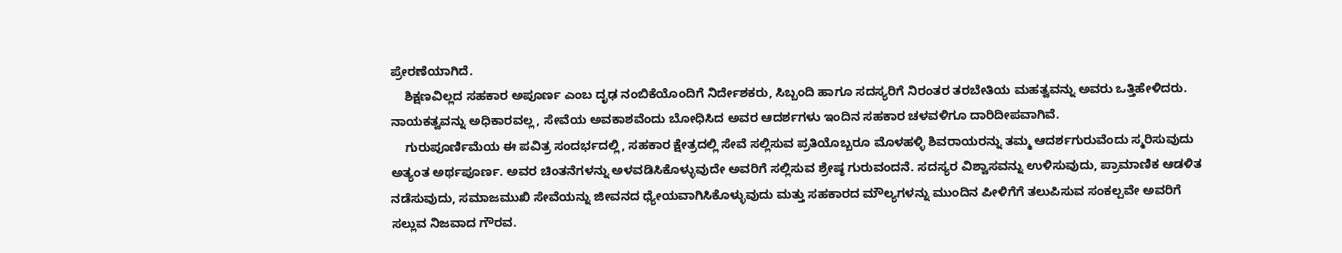ಪ್ರೇರಣೆಯಾಗಿದೆ.
    ಶಿಕ್ಷಣವಿಲ್ಲದ ಸಹಕಾರ ಅಪೂರ್ಣ ಎಂಬ ದೃಢ ನಂಬಿಕೆಯೊಂದಿಗೆ ನಿರ್ದೇಶಕರು, ಸಿಬ್ಬಂದಿ ಹಾಗೂ ಸದಸ್ಯರಿಗೆ ನಿರಂತರ ತರಬೇತಿಯ ಮಹತ್ವವನ್ನು ಅವರು ಒತ್ತಿಹೇಳಿದರು. ನಾಯಕತ್ವವನ್ನು ಅಧಿಕಾರವಲ್ಲ, ಸೇವೆಯ ಅವಕಾಶವೆಂದು ಬೋಧಿಸಿದ ಅವರ ಆದರ್ಶಗಳು ಇಂದಿನ ಸಹಕಾರ ಚಳವಳಿಗೂ ದಾರಿದೀಪವಾಗಿವೆ.
    ಗುರುಪೂರ್ಣಿಮೆಯ ಈ ಪವಿತ್ರ ಸಂದರ್ಭದಲ್ಲಿ, ಸಹಕಾರ ಕ್ಷೇತ್ರದಲ್ಲಿ ಸೇವೆ ಸಲ್ಲಿಸುವ ಪ್ರತಿಯೊಬ್ಬರೂ ಮೊಳಹಳ್ಳಿ ಶಿವರಾಯರನ್ನು ತಮ್ಮ ಆದರ್ಶಗುರುವೆಂದು ಸ್ಮರಿಸುವುದು ಅತ್ಯಂತ ಅರ್ಥಪೂರ್ಣ. ಅವರ ಚಿಂತನೆಗಳನ್ನು ಅಳವಡಿಸಿಕೊಳ್ಳುವುದೇ ಅವರಿಗೆ ಸಲ್ಲಿಸುವ ಶ್ರೇಷ್ಠ ಗುರುವಂದನೆ. ಸದಸ್ಯರ ವಿಶ್ವಾಸವನ್ನು ಉಳಿಸುವುದು, ಪ್ರಾಮಾಣಿಕ ಆಡಳಿತ ನಡೆಸುವುದು, ಸಮಾಜಮುಖಿ ಸೇವೆಯನ್ನು ಜೀವನದ ಧ್ಯೇಯವಾಗಿಸಿಕೊಳ್ಳುವುದು ಮತ್ತು ಸಹಕಾರದ ಮೌಲ್ಯಗಳನ್ನು ಮುಂದಿನ ಪೀಳಿಗೆಗೆ ತಲುಪಿಸುವ ಸಂಕಲ್ಪವೇ ಅವರಿಗೆ ಸಲ್ಲುವ ನಿಜವಾದ ಗೌರವ.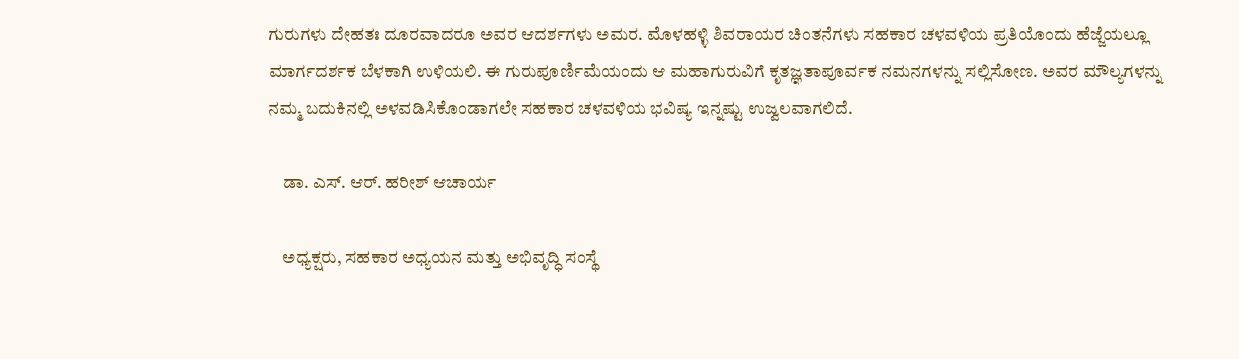ಗುರುಗಳು ದೇಹತಃ ದೂರವಾದರೂ ಅವರ ಆದರ್ಶಗಳು ಅಮರ. ಮೊಳಹಳ್ಳಿ ಶಿವರಾಯರ ಚಿಂತನೆಗಳು ಸಹಕಾರ ಚಳವಳಿಯ ಪ್ರತಿಯೊಂದು ಹೆಜ್ಜೆಯಲ್ಲೂ ಮಾರ್ಗದರ್ಶಕ ಬೆಳಕಾಗಿ ಉಳಿಯಲಿ. ಈ ಗುರುಪೂರ್ಣಿಮೆಯಂದು ಆ ಮಹಾಗುರುವಿಗೆ ಕೃತಜ್ಞತಾಪೂರ್ವಕ ನಮನಗಳನ್ನು ಸಲ್ಲಿಸೋಣ. ಅವರ ಮೌಲ್ಯಗಳನ್ನು ನಮ್ಮ ಬದುಕಿನಲ್ಲಿ ಅಳವಡಿಸಿಕೊಂಡಾಗಲೇ ಸಹಕಾರ ಚಳವಳಿಯ ಭವಿಷ್ಯ ಇನ್ನಷ್ಟು ಉಜ್ವಲವಾಗಲಿದೆ.

    ಡಾ. ಎಸ್. ಆರ್. ಹರೀಶ್ ಆಚಾರ್ಯ

    ಅಧ್ಯಕ್ಷರು, ಸಹಕಾರ ಅಧ್ಯಯನ ಮತ್ತು ಅಭಿವೃದ್ಧಿ ಸಂಸ್ಥೆ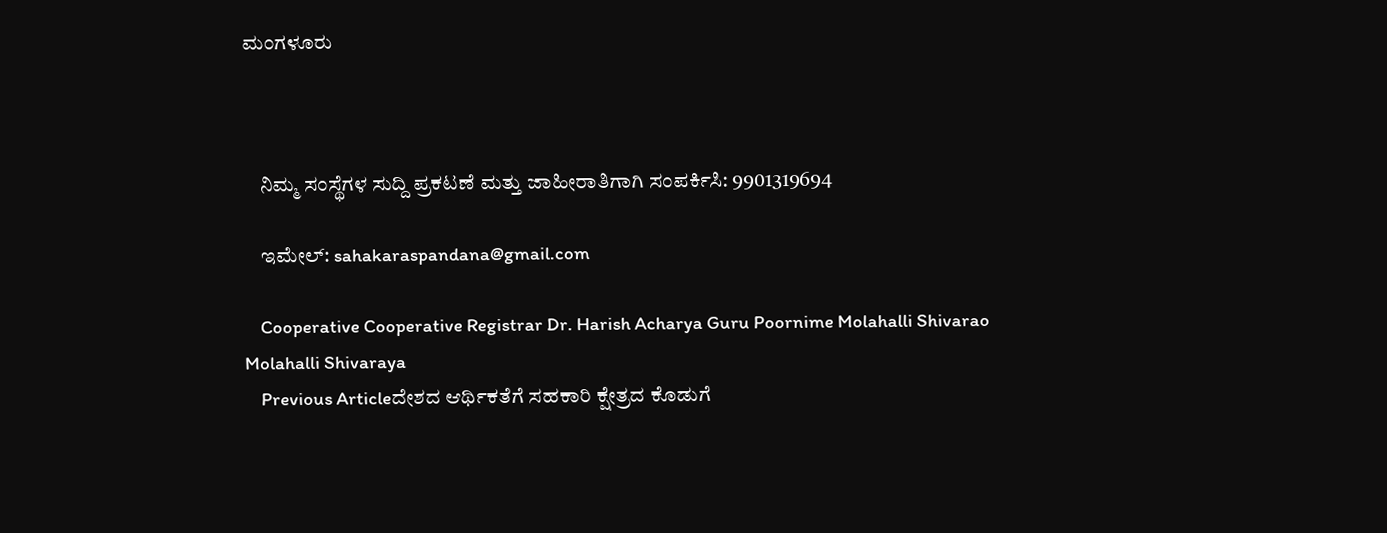ಮಂಗಳೂರು



    ನಿಮ್ಮ ಸಂಸ್ಥೆಗಳ ಸುದ್ದಿ ಪ್ರಕಟಣೆ ಮತ್ತು ಜಾಹೀರಾತಿಗಾಗಿ ಸಂಪರ್ಕಿಸಿ: 9901319694

    ಇಮೇಲ್: sahakaraspandana@gmail.com

    Cooperative Cooperative Registrar Dr. Harish Acharya Guru Poornime Molahalli Shivarao Molahalli Shivaraya
    Previous Articleದೇಶದ ಆರ್ಥಿಕತೆಗೆ ಸಹಕಾರಿ ಕ್ಷೇತ್ರದ ಕೊಡುಗೆ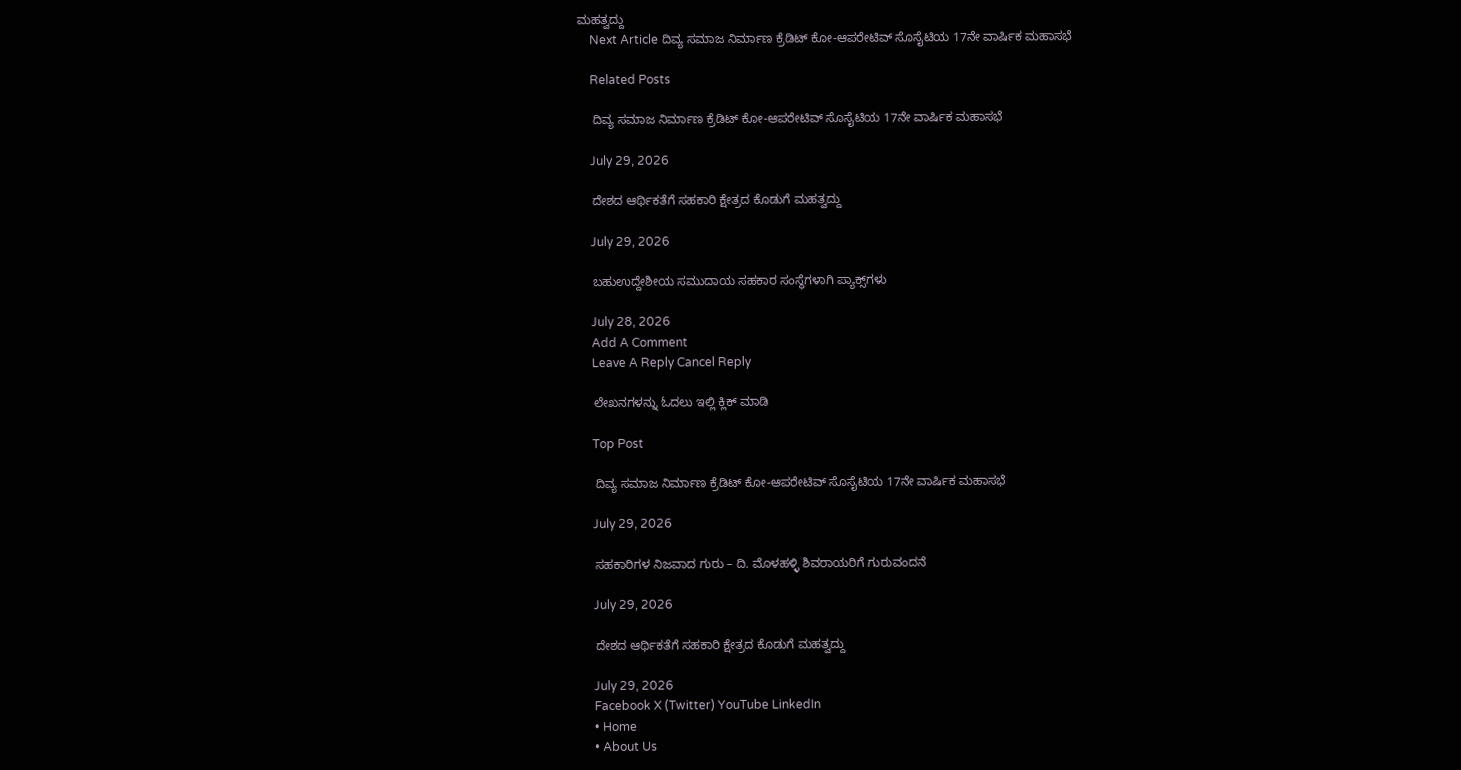ಮಹತ್ವದ್ದು
    Next Article ದಿವ್ಯ ಸಮಾಜ ನಿರ್ಮಾಣ ಕ್ರೆಡಿಟ್ ಕೋ-ಆಪರೇಟಿವ್ ಸೊಸೈಟಿಯ 17ನೇ ವಾರ್ಷಿಕ ಮಹಾಸಭೆ

    Related Posts

    ದಿವ್ಯ ಸಮಾಜ ನಿರ್ಮಾಣ ಕ್ರೆಡಿಟ್ ಕೋ-ಆಪರೇಟಿವ್ ಸೊಸೈಟಿಯ 17ನೇ ವಾರ್ಷಿಕ ಮಹಾಸಭೆ

    July 29, 2026

    ದೇಶದ ಆರ್ಥಿಕತೆಗೆ ಸಹಕಾರಿ ಕ್ಷೇತ್ರದ ಕೊಡುಗೆ ಮಹತ್ವದ್ದು

    July 29, 2026

    ಬಹುಉದ್ದೇಶೀಯ ಸಮುದಾಯ ಸಹಕಾರ ಸಂಸ್ಥೆಗಳಾಗಿ ಪ್ಯಾಕ್ಸ್‌ಗಳು

    July 28, 2026
    Add A Comment
    Leave A Reply Cancel Reply

    ಲೇಖನಗಳನ್ನು ಓದಲು ಇಲ್ಲಿ ಕ್ಲಿಕ್ ಮಾಡಿ

    Top Post

    ದಿವ್ಯ ಸಮಾಜ ನಿರ್ಮಾಣ ಕ್ರೆಡಿಟ್ ಕೋ-ಆಪರೇಟಿವ್ ಸೊಸೈಟಿಯ 17ನೇ ವಾರ್ಷಿಕ ಮಹಾಸಭೆ

    July 29, 2026

    ಸಹಕಾರಿಗಳ ನಿಜವಾದ ಗುರು – ದಿ. ಮೊಳಹಳ್ಳಿ ಶಿವರಾಯರಿಗೆ ಗುರುವಂದನೆ

    July 29, 2026

    ದೇಶದ ಆರ್ಥಿಕತೆಗೆ ಸಹಕಾರಿ ಕ್ಷೇತ್ರದ ಕೊಡುಗೆ ಮಹತ್ವದ್ದು

    July 29, 2026
    Facebook X (Twitter) YouTube LinkedIn
    • Home
    • About Us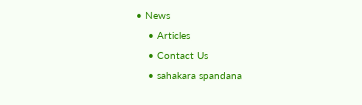• News
    • Articles
    • Contact Us
    • sahakara spandana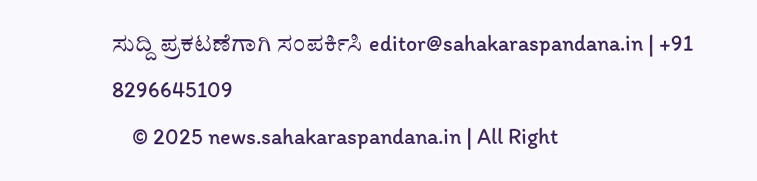ಸುದ್ದಿ ಪ್ರಕಟಣೆಗಾಗಿ ಸಂಪರ್ಕಿಸಿ editor@sahakaraspandana.in | +91 8296645109
    © 2025 news.sahakaraspandana.in | All Right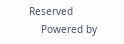Reserved
    Powered by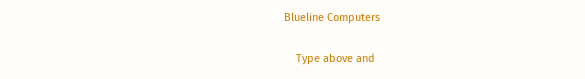Blueline Computers

    Type above and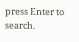press Enter to search.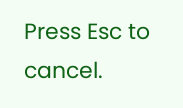Press Esc to cancel.